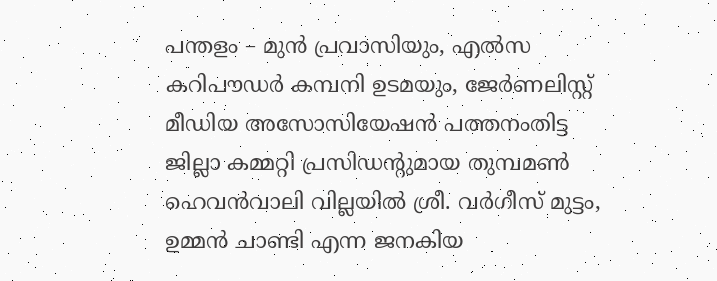പന്തളം – മുൻ പ്രവാസിയും, എൽസ കറിപൗഡർ കമ്പനി ഉടമയും, ജേർണലിസ്റ്റ് മീഡിയ അസോസിയേഷൻ പത്തനംതിട്ട ജില്ലാ കമ്മറ്റി പ്രസിഡന്റുമായ തുമ്പമൺ ഹെവൻവാലി വില്ലയിൽ ശ്രീ. വർഗീസ് മുട്ടം, ഉമ്മൻ ചാണ്ടി എന്ന ജനകിയ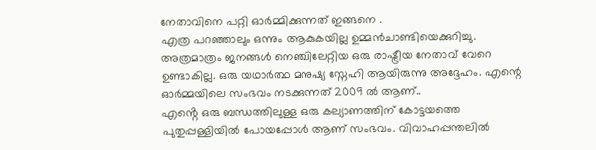നേതാവിനെ പറ്റി ഓർമ്മിക്കുന്നത് ഇങ്ങനെ .
എത്ര പറഞ്ഞാലും ഒന്നും ആകുകയില്ല ഉമ്മൻചാണ്ടിയെക്കുറിച്ചു. അത്രമാത്രം ജനങ്ങൾ നെഞ്ചിലേറ്റിയ ഒരു രാഷ്ട്രീയ നേതാവ് വേറെ ഉണ്ടാകില്ല. ഒരു യഥാർത്ഥ മനുഷ്യ സ്നേഹി ആയിരുന്നു അദ്ദേഹം. എന്റെ ഓർമ്മയിലെ സംഭവം നടക്കുന്നത് 2009 ൽ ആണ്..
എൻ്റെ ഒരു ബന്ധത്തിലുള്ള ഒരു കല്യാണത്തിന് കോട്ടയത്തെ പുതുപ്പള്ളിയിൽ പോയപ്പോൾ ആണ് സംഭവം. വിവാഹപ്പന്തലിൽ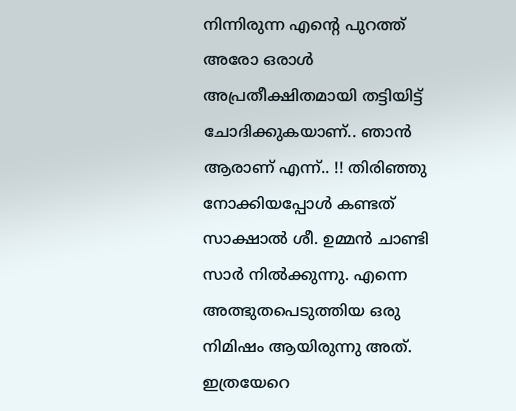നിന്നിരുന്ന എൻ്റെ പുറത്ത് അരോ ഒരാൾ അപ്രതീക്ഷിതമായി തട്ടിയിട്ട് ചോദിക്കുകയാണ്.. ഞാൻ ആരാണ് എന്ന്.. !! തിരിഞ്ഞു നോക്കിയപ്പോൾ കണ്ടത് സാക്ഷാൽ ശീ. ഉമ്മൻ ചാണ്ടി സാർ നിൽക്കുന്നു. എന്നെ അത്ഭുതപെടുത്തിയ ഒരു നിമിഷം ആയിരുന്നു അത്. ഇത്രയേറെ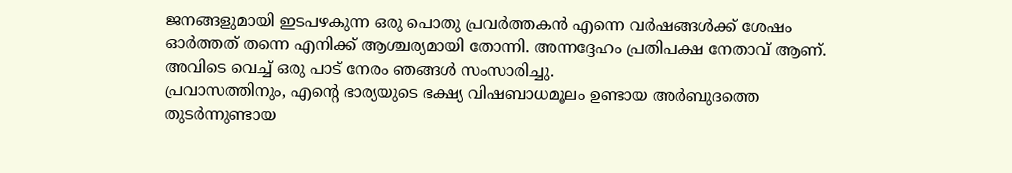ജനങ്ങളുമായി ഇടപഴകുന്ന ഒരു പൊതു പ്രവർത്തകൻ എന്നെ വർഷങ്ങൾക്ക് ശേഷം ഓർത്തത് തന്നെ എനിക്ക് ആശ്ചര്യമായി തോന്നി. അന്നദ്ദേഹം പ്രതിപക്ഷ നേതാവ് ആണ്. അവിടെ വെച്ച് ഒരു പാട് നേരം ഞങ്ങൾ സംസാരിച്ചു.
പ്രവാസത്തിനും, എന്റെ ഭാര്യയുടെ ഭക്ഷ്യ വിഷബാധമൂലം ഉണ്ടായ അർബുദത്തെ തുടർന്നുണ്ടായ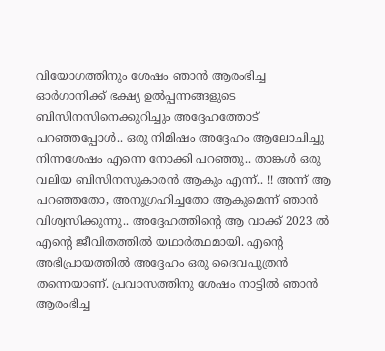വിയോഗത്തിനും ശേഷം ഞാൻ ആരംഭിച്ച ഓർഗാനിക്ക് ഭക്ഷ്യ ഉൽപ്പന്നങ്ങളുടെ ബിസിനസിനെക്കുറിച്ചും അദ്ദേഹത്തോട് പറഞ്ഞപ്പോൾ.. ഒരു നിമിഷം അദ്ദേഹം ആലോചിച്ചു നിന്നശേഷം എന്നെ നോക്കി പറഞ്ഞു.. താങ്കൾ ഒരു വലിയ ബിസിനസുകാരൻ ആകും എന്ന്.. !! അന്ന് ആ പറഞ്ഞതോ, അനുഗ്രഹിച്ചതോ ആകുമെന്ന് ഞാൻ വിശ്വസിക്കുന്നു.. അദ്ദേഹത്തിൻ്റെ ആ വാക്ക് 2023 ൽ എന്റെ ജീവിതത്തിൽ യഥാർത്ഥമായി. എൻ്റെ അഭിപ്രായത്തിൽ അദ്ദേഹം ഒരു ദൈവപുത്രൻ തന്നെയാണ്. പ്രവാസത്തിനു ശേഷം നാട്ടിൽ ഞാൻ ആരംഭിച്ച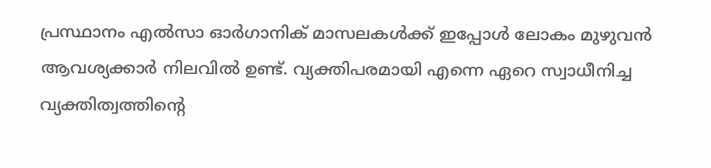പ്രസ്ഥാനം എൽസാ ഓർഗാനിക് മാസലകൾക്ക് ഇപ്പോൾ ലോകം മുഴുവൻ ആവശ്യക്കാർ നിലവിൽ ഉണ്ട്. വ്യക്തിപരമായി എന്നെ ഏറെ സ്വാധീനിച്ച വ്യക്തിത്വത്തിൻ്റെ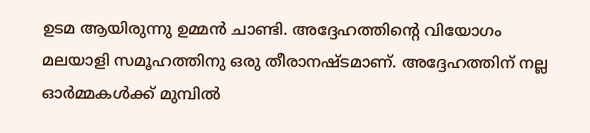ഉടമ ആയിരുന്നു ഉമ്മൻ ചാണ്ടി. അദ്ദേഹത്തിൻ്റെ വിയോഗം മലയാളി സമൂഹത്തിനു ഒരു തീരാനഷ്ടമാണ്. അദ്ദേഹത്തിന് നല്ല ഓർമ്മകൾക്ക് മുമ്പിൽ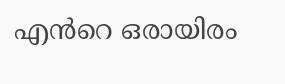എൻറെ ഒരായിരം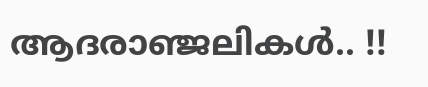ആദരാഞ്ജലികൾ.. !!